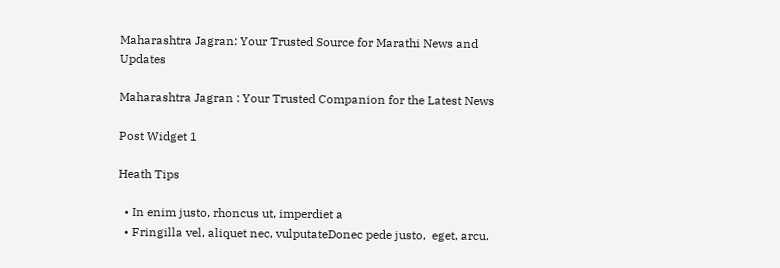Maharashtra Jagran: Your Trusted Source for Marathi News and Updates

Maharashtra Jagran : Your Trusted Companion for the Latest News

Post Widget 1

Heath Tips

  • In enim justo, rhoncus ut, imperdiet a
  • Fringilla vel, aliquet nec, vulputateDonec pede justo,  eget, arcu.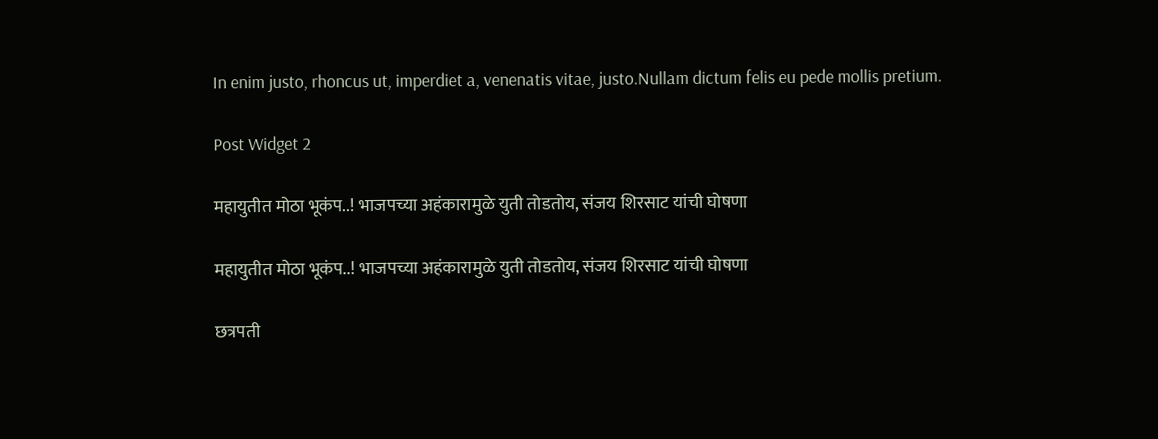In enim justo, rhoncus ut, imperdiet a, venenatis vitae, justo.Nullam dictum felis eu pede mollis pretium.

Post Widget 2

महायुतीत मोठा भूकंप..! भाजपच्या अहंकारामुळे युती तोडतोय, संजय शिरसाट यांची घोषणा

महायुतीत मोठा भूकंप..! भाजपच्या अहंकारामुळे युती तोडतोय, संजय शिरसाट यांची घोषणा

छत्रपती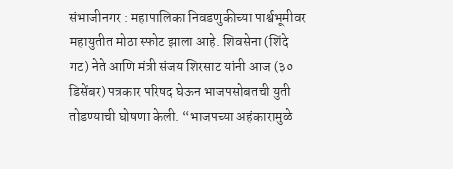संभाजीनगर : महापालिका निवडणुकीच्या पार्श्वभूमीवर महायुतीत मोठा स्फोट झाला आहे. शिवसेना (शिंदे गट) नेते आणि मंत्री संजय शिरसाट यांनी आज (३० डिसेंबर) पत्रकार परिषद घेऊन भाजपसोबतची युती तोडण्याची घोषणा केली. “भाजपच्या अहंकारामुळे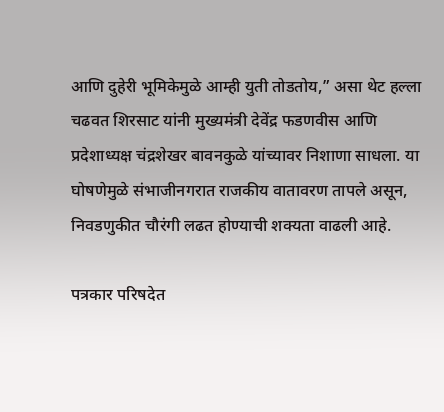आणि दुहेरी भूमिकेमुळे आम्ही युती तोडतोय,” असा थेट हल्ला चढवत शिरसाट यांनी मुख्यमंत्री देवेंद्र फडणवीस आणि प्रदेशाध्यक्ष चंद्रशेखर बावनकुळे यांच्यावर निशाणा साधला. या घोषणेमुळे संभाजीनगरात राजकीय वातावरण तापले असून, निवडणुकीत चौरंगी लढत होण्याची शक्यता वाढली आहे.

पत्रकार परिषदेत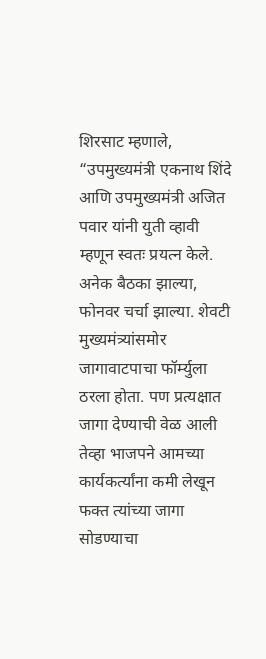शिरसाट म्हणाले, “उपमुख्यमंत्री एकनाथ शिंदे आणि उपमुख्यमंत्री अजित पवार यांनी युती व्हावी म्हणून स्वतः प्रयत्न केले. अनेक बैठका झाल्या, फोनवर चर्चा झाल्या. शेवटी मुख्यमंत्र्यांसमोर जागावाटपाचा फॉर्म्युला ठरला होता. पण प्रत्यक्षात जागा देण्याची वेळ आली तेव्हा भाजपने आमच्या कार्यकर्त्यांना कमी लेखून फक्त त्यांच्या जागा सोडण्याचा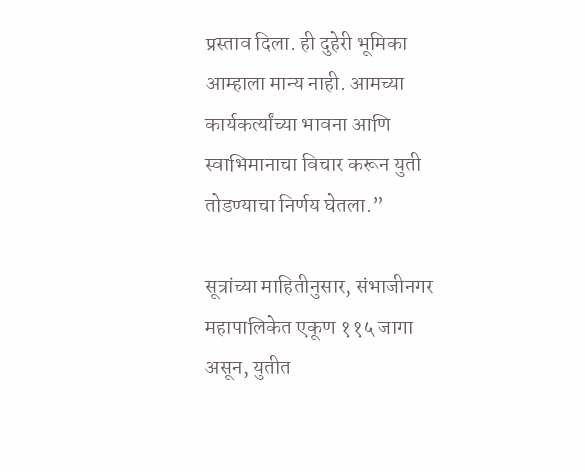प्रस्ताव दिला. ही दुहेरी भूमिका आम्हाला मान्य नाही. आमच्या कार्यकर्त्यांच्या भावना आणि स्वाभिमानाचा विचार करून युती तोडण्याचा निर्णय घेतला.”

सूत्रांच्या माहितीनुसार, संभाजीनगर महापालिकेत एकूण ११५ जागा असून, युतीत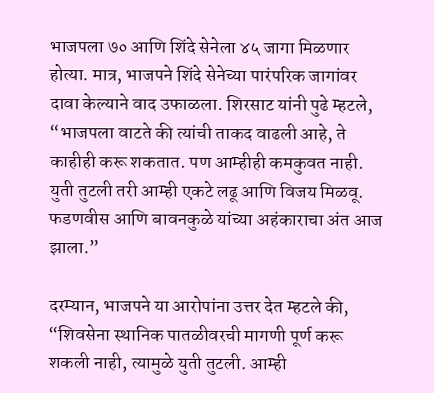भाजपला ७० आणि शिंदे सेनेला ४५ जागा मिळणार होत्या. मात्र, भाजपने शिंदे सेनेच्या पारंपरिक जागांवर दावा केल्याने वाद उफाळला. शिरसाट यांनी पुढे म्हटले, “भाजपला वाटते की त्यांची ताकद वाढली आहे, ते काहीही करू शकतात. पण आम्हीही कमकुवत नाही. युती तुटली तरी आम्ही एकटे लढू आणि विजय मिळवू. फडणवीस आणि बावनकुळे यांच्या अहंकाराचा अंत आज झाला.”

दरम्यान, भाजपने या आरोपांना उत्तर देत म्हटले की, “शिवसेना स्थानिक पातळीवरची मागणी पूर्ण करू शकली नाही, त्यामुळे युती तुटली. आम्ही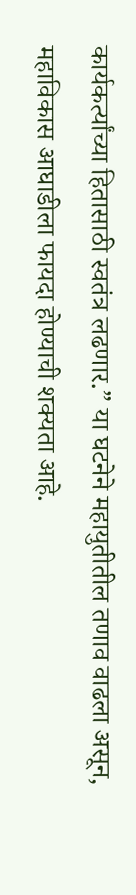कार्यकर्त्यांच्या हितासाठी स्वतंत्र लढणार.” या घटनेने महायुतीतील तणाव वाढला असून, महाविकास आघाडीला फायदा होण्याची शक्यता आहे.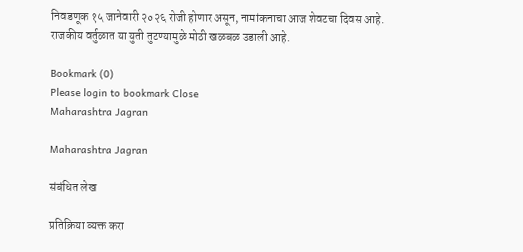निवडणूक १५ जानेवारी २०२६ रोजी होणार असून, नामांकनाचा आज शेवटचा दिवस आहे. राजकीय वर्तुळात या युती तुटण्यामुळे मोठी खळबळ उडाली आहे.

Bookmark (0)
Please login to bookmark Close
Maharashtra Jagran

Maharashtra Jagran

संबंधित लेख

प्रतिक्रिया व्यक्त करा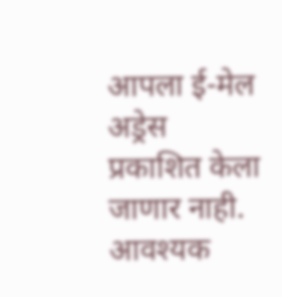आपला ई-मेल अड्रेस प्रकाशित केला जाणार नाही. आवश्यक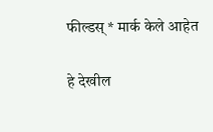फील्डस् * मार्क केले आहेत

हे देखील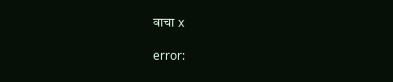वाचा x

error: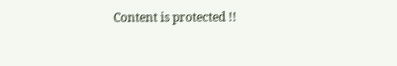Content is protected !!